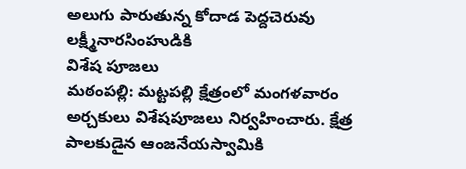అలుగు పారుతున్న కోదాడ పెద్దచెరువు
లక్ష్మీనారసింహుడికి
విశేష పూజలు
మఠంపల్లి: మట్టపల్లి క్షేత్రంలో మంగళవారం అర్చకులు విశేషపూజలు నిర్వహించారు. క్షేత్ర పాలకుడైన ఆంజనేయస్వామికి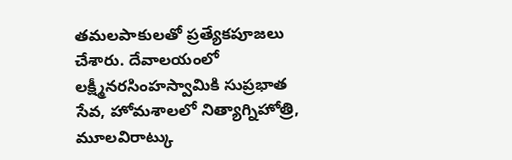తమలపాకులతో ప్రత్యేకపూజలు చేశారు. దేవాలయంలో లక్ష్మీనరసింహస్వామికి సుప్రభాత సేవ, హోమశాలలో నిత్యాగ్నిహోత్రి, మూలవిరాట్కు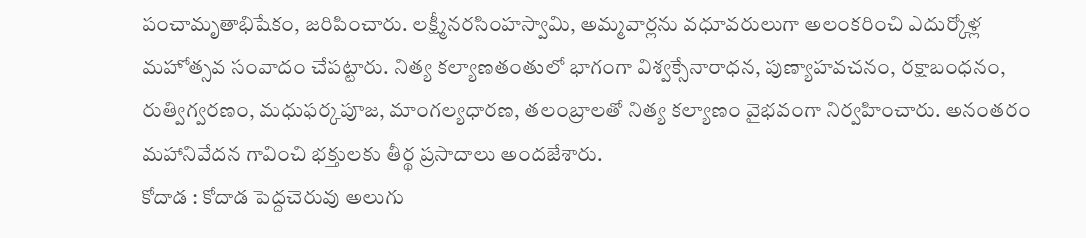పంచామృతాభిషేకం, జరిపించారు. లక్ష్మీనరసింహస్వామి, అమ్మవార్లను వధూవరులుగా అలంకరించి ఎదుర్కోళ్ల మహోత్సవ సంవాదం చేపట్టారు. నిత్య కల్యాణతంతులో భాగంగా విశ్వక్సేనారాధన, పుణ్యాహవచనం, రక్షాబంధనం, రుత్విగ్వరణం, మధుఫర్కపూజ, మాంగల్యధారణ, తలంబ్రాలతో నిత్య కల్యాణం వైభవంగా నిర్వహించారు. అనంతరం మహానివేదన గావించి భక్తులకు తీర్థ ప్రసాదాలు అందజేశారు.
కోదాడ : కోదాడ పెద్దచెరువు అలుగు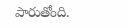పారుతోంది.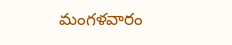మంగళవారం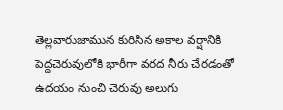తెల్లవారుజామున కురిసిన అకాల వర్షానికి పెద్దచెరువులోకి భారీగా వరద నీరు చేరడంతో ఉదయం నుంచి చెరువు అలుగు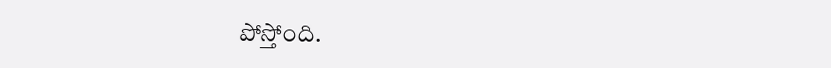పోస్తోంది.